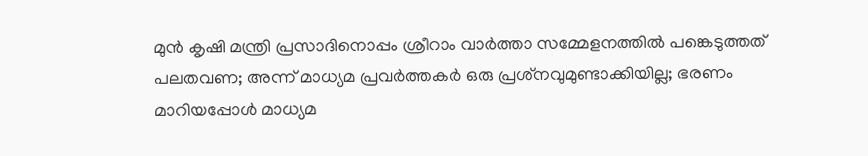മുന്‍ കൃഷി മന്ത്രി പ്രസാദിനൊപ്പം ശ്രീറാം വാര്‍ത്താ സമ്മേളനത്തില്‍ പങ്കെടുത്തത് പലതവണ; അന്ന് മാധ്യമ പ്രവര്‍ത്തകര്‍ ഒരു പ്രശ്‌നവുമുണ്ടാക്കിയില്ല; ഭരണം മാറിയപ്പോള്‍ മാധ്യമ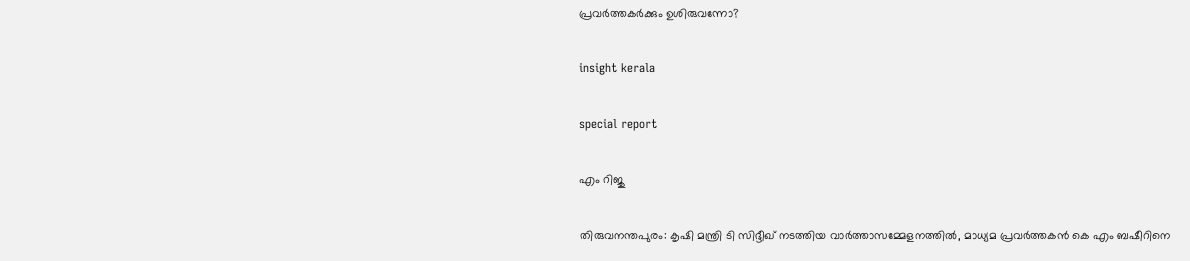പ്രവര്‍ത്തകര്‍ക്കും ഉശിരുവന്നോ?

insight kerala

special report

എം റിജു

തിരുവനന്തപുരം: കൃഷി മന്ത്രി ടി സിദ്ദീഖ് നടത്തിയ വാര്‍ത്താസമ്മേളനത്തില്‍, മാധ്യമ പ്രവര്‍ത്തകന്‍ കെ എം ബഷീറിനെ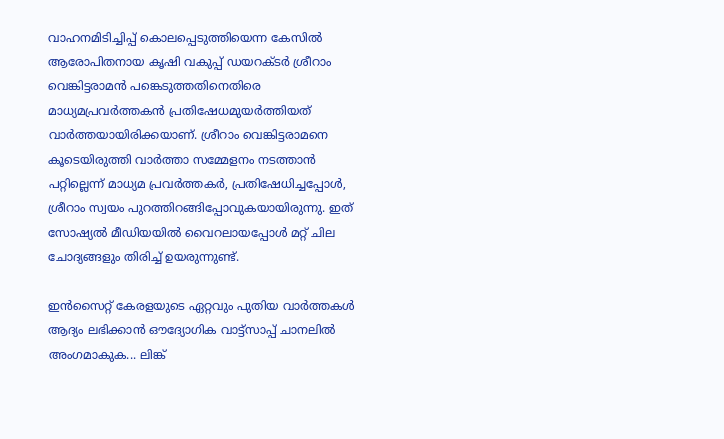വാഹനമിടിച്ചിപ്പ് കൊലപ്പെടുത്തിയെന്ന കേസില്‍ ആരോപിതനായ കൃഷി വകുപ്പ് ഡയറക്ടര്‍ ശ്രീറാം വെങ്കിട്ടരാമന്‍ പങ്കെടുത്തതിനെതിരെ മാധ്യമപ്രവര്‍ത്തകന്‍ പ്രതിഷേധമുയര്‍ത്തിയത് വാര്‍ത്തയായിരിക്കയാണ്. ശ്രീറാം വെങ്കിട്ടരാമനെ കൂടെയിരുത്തി വാര്‍ത്താ സമ്മേളനം നടത്താന്‍ പറ്റില്ലെന്ന് മാധ്യമ പ്രവര്‍ത്തകര്‍, പ്രതിഷേധിച്ചപ്പോള്‍, ശ്രീറാം സ്വയം പുറത്തിറങ്ങിപ്പോവുകയായിരുന്നു. ഇത് സോഷ്യല്‍ മീഡിയയില്‍ വൈറലായപ്പോള്‍ മറ്റ് ചില ചോദ്യങ്ങളും തിരിച്ച് ഉയരുന്നുണ്ട്.

ഇൻസൈറ്റ് കേരളയുടെ ഏറ്റവും പുതിയ വാർത്തകൾ ആദ്യം ലഭിക്കാൻ ഔദ്യോഗിക വാട്ട്‌സാപ്പ് ചാനലിൽ അംഗമാകുക... ലിങ്ക്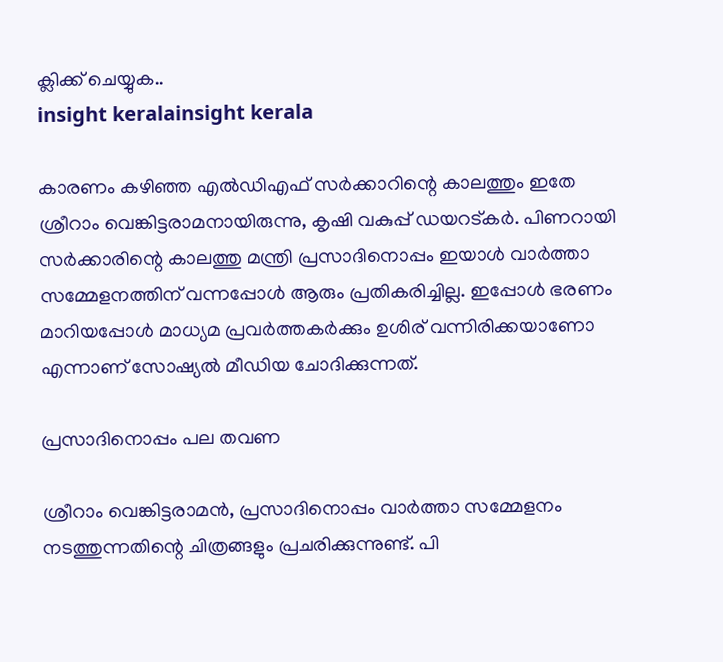ക്ലിക്ക് ചെയ്യുക..
insight keralainsight kerala

കാരണം കഴിഞ്ഞ എല്‍ഡിഎഫ് സര്‍ക്കാറിന്റെ കാലത്തും ഇതേ ശ്രീറാം വെങ്കിട്ടരാമനായിരുന്നു, കൃഷി വകുപ്പ് ഡയറട്കര്‍. പിണറായി സര്‍ക്കാരിന്റെ കാലത്തു മന്ത്രി പ്രസാദിനൊപ്പം ഇയാള്‍ വാര്‍ത്താ സമ്മേളനത്തിന് വന്നപ്പോള്‍ ആരും പ്രതികരിച്ചില്ല. ഇപ്പോള്‍ ഭരണം മാറിയപ്പോള്‍ മാധ്യമ പ്രവര്‍ത്തകര്‍ക്കും ഉശിര് വന്നിരിക്കയാണോ എന്നാണ് സോഷ്യല്‍ മീഡിയ ചോദിക്കുന്നത്.

പ്രസാദിനൊപ്പം പല തവണ

ശ്രീറാം വെങ്കിട്ടരാമന്‍, പ്രസാദിനൊപ്പം വാര്‍ത്താ സമ്മേളനം നടത്തുന്നതിന്റെ ചിത്രങ്ങളും പ്രചരിക്കുന്നുണ്ട്. പി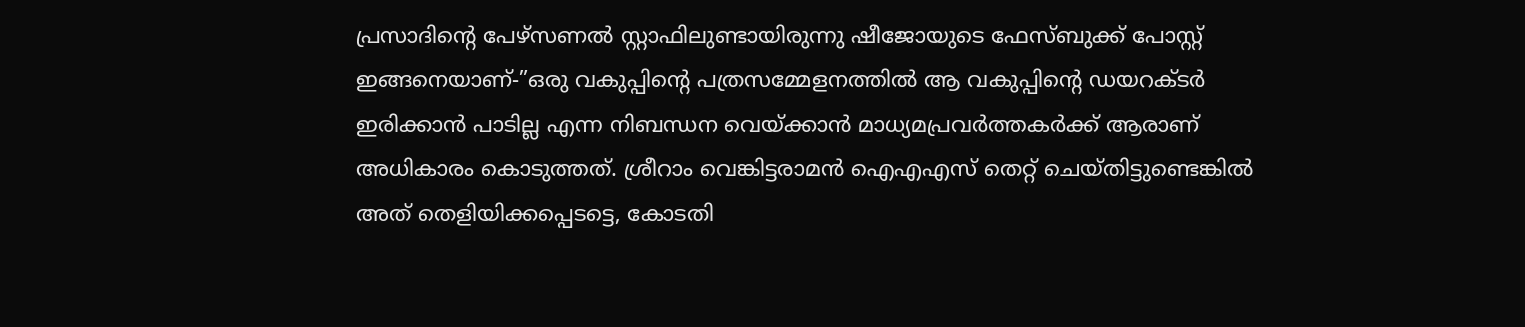പ്രസാദിന്റെ പേഴ്‌സണല്‍ സ്റ്റാഫിലുണ്ടായിരുന്നു ഷീജോയുടെ ഫേസ്ബുക്ക് പോസ്റ്റ് ഇങ്ങനെയാണ്-”ഒരു വകുപ്പിന്റെ പത്രസമ്മേളനത്തില്‍ ആ വകുപ്പിന്റെ ഡയറക്ടര്‍ ഇരിക്കാന്‍ പാടില്ല എന്ന നിബന്ധന വെയ്ക്കാന്‍ മാധ്യമപ്രവര്‍ത്തകര്‍ക്ക് ആരാണ് അധികാരം കൊടുത്തത്. ശ്രീറാം വെങ്കിട്ടരാമന്‍ ഐഎഎസ് തെറ്റ് ചെയ്തിട്ടുണ്ടെങ്കില്‍ അത് തെളിയിക്കപ്പെടട്ടെ, കോടതി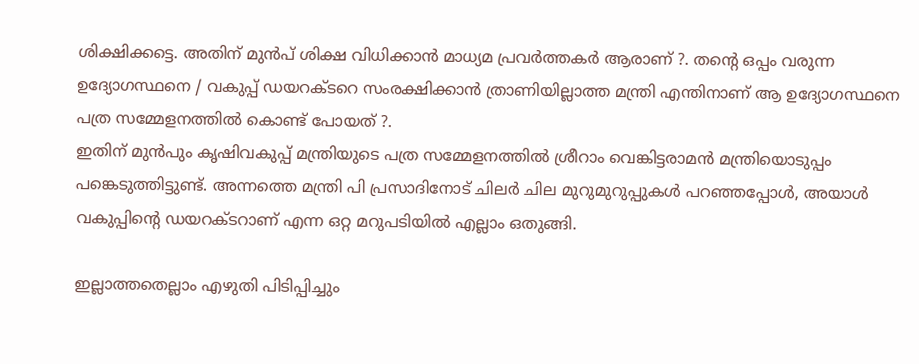ശിക്ഷിക്കട്ടെ. അതിന് മുന്‍പ് ശിക്ഷ വിധിക്കാന്‍ മാധ്യമ പ്രവര്‍ത്തകര്‍ ആരാണ് ?. തന്റെ ഒപ്പം വരുന്ന ഉദ്യോഗസ്ഥനെ / വകുപ്പ് ഡയറക്ടറെ സംരക്ഷിക്കാന്‍ ത്രാണിയില്ലാത്ത മന്ത്രി എന്തിനാണ് ആ ഉദ്യോഗസ്ഥനെ പത്ര സമ്മേളനത്തില്‍ കൊണ്ട് പോയത് ?.
ഇതിന് മുന്‍പും കൃഷിവകുപ്പ് മന്ത്രിയുടെ പത്ര സമ്മേളനത്തില്‍ ശ്രീറാം വെങ്കിട്ടരാമന്‍ മന്ത്രിയൊടുപ്പം പങ്കെടുത്തിട്ടുണ്ട്. അന്നത്തെ മന്ത്രി പി പ്രസാദിനോട് ചിലര്‍ ചില മുറുമുറുപ്പുകള്‍ പറഞ്ഞപ്പോള്‍, അയാള്‍ വകുപ്പിന്റെ ഡയറക്ടറാണ് എന്ന ഒറ്റ മറുപടിയില്‍ എല്ലാം ഒതുങ്ങി.

ഇല്ലാത്തതെല്ലാം എഴുതി പിടിപ്പിച്ചും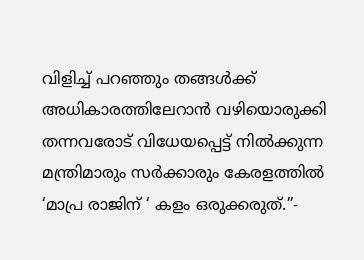വിളിച്ച് പറഞ്ഞും തങ്ങള്‍ക്ക് അധികാരത്തിലേറാന്‍ വഴിയൊരുക്കി തന്നവരോട് വിധേയപ്പെട്ട് നില്‍ക്കുന്ന മന്ത്രിമാരും സര്‍ക്കാരും കേരളത്തില്‍ ‘മാപ്ര രാജിന് ‘ കളം ഒരുക്കരുത്.”-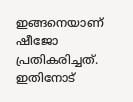ഇങ്ങനെയാണ് ഷീജോ പ്രതികരിച്ചത്. ഇതിനോട്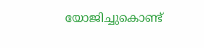യോജിച്ചുകൊണ്ട്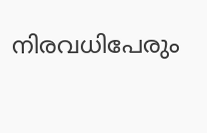നിരവധിപേരും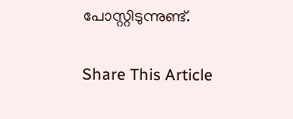പോസ്റ്റിടുന്നുണ്ട്.

Share This Article